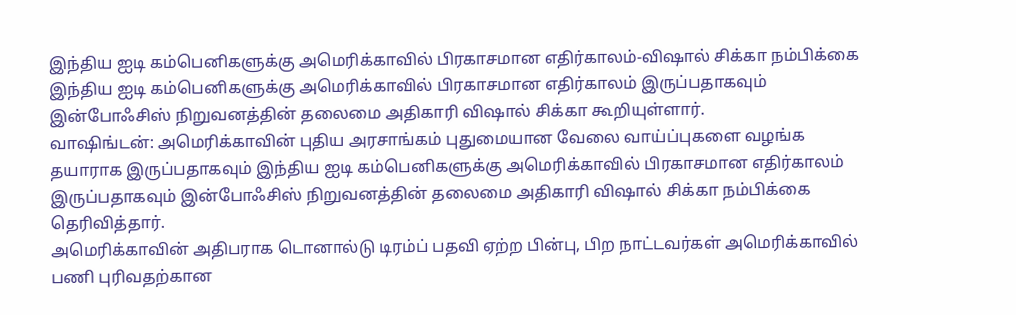இந்திய ஐடி கம்பெனிகளுக்கு அமெரிக்காவில் பிரகாசமான எதிர்காலம்-விஷால் சிக்கா நம்பிக்கை
இந்திய ஐடி கம்பெனிகளுக்கு அமெரிக்காவில் பிரகாசமான எதிர்காலம் இருப்பதாகவும் இன்போஃசிஸ் நிறுவனத்தின் தலைமை அதிகாரி விஷால் சிக்கா கூறியுள்ளார்.
வாஷிங்டன்: அமெரிக்காவின் புதிய அரசாங்கம் புதுமையான வேலை வாய்ப்புகளை வழங்க தயாராக இருப்பதாகவும் இந்திய ஐடி கம்பெனிகளுக்கு அமெரிக்காவில் பிரகாசமான எதிர்காலம் இருப்பதாகவும் இன்போஃசிஸ் நிறுவனத்தின் தலைமை அதிகாரி விஷால் சிக்கா நம்பிக்கை தெரிவித்தார்.
அமெரிக்காவின் அதிபராக டொனால்டு டிரம்ப் பதவி ஏற்ற பின்பு, பிற நாட்டவர்கள் அமெரிக்காவில் பணி புரிவதற்கான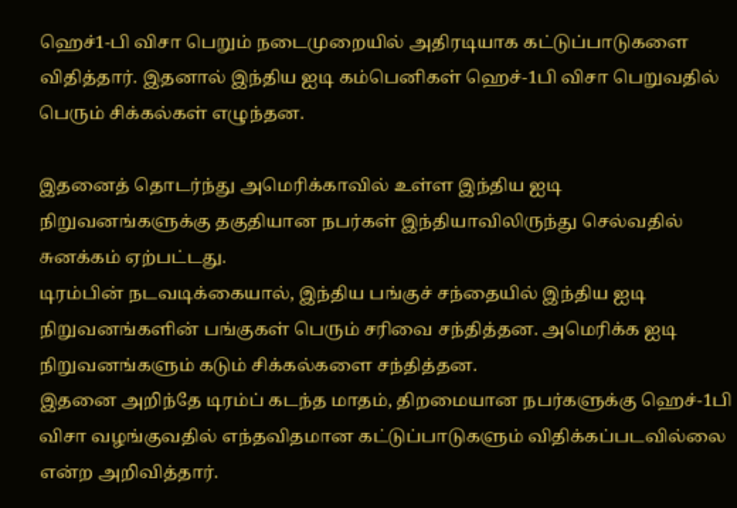ஹெச்1-பி விசா பெறும் நடைமுறையில் அதிரடியாக கட்டுப்பாடுகளை விதித்தார். இதனால் இந்திய ஐடி கம்பெனிகள் ஹெச்-1பி விசா பெறுவதில் பெரும் சிக்கல்கள் எழுந்தன.

இதனைத் தொடர்ந்து அமெரிக்காவில் உள்ள இந்திய ஐடி நிறுவனங்களுக்கு தகுதியான நபர்கள் இந்தியாவிலிருந்து செல்வதில் சுனக்கம் ஏற்பட்டது.
டிரம்பின் நடவடிக்கையால், இந்திய பங்குச் சந்தையில் இந்திய ஐடி நிறுவனங்களின் பங்குகள் பெரும் சரிவை சந்தித்தன. அமெரிக்க ஐடி நிறுவனங்களும் கடும் சிக்கல்களை சந்தித்தன.
இதனை அறிந்தே டிரம்ப் கடந்த மாதம், திறமையான நபர்களுக்கு ஹெச்-1பி விசா வழங்குவதில் எந்தவிதமான கட்டுப்பாடுகளும் விதிக்கப்படவில்லை என்ற அறிவித்தார்.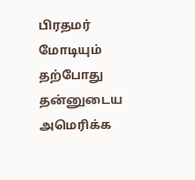பிரதமர் மோடியும் தற்போது தன்னுடைய அமெரிக்க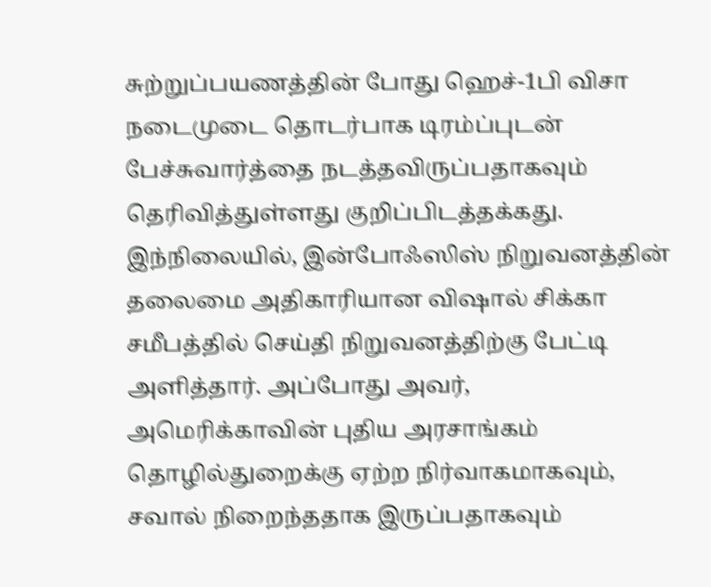சுற்றுப்பயணத்தின் போது ஹெச்-1பி விசா நடைமுடை தொடர்பாக டிரம்ப்புடன் பேச்சுவார்த்தை நடத்தவிருப்பதாகவும் தெரிவித்துள்ளது குறிப்பிடத்தக்கது.
இந்நிலையில், இன்போஃஸிஸ் நிறுவனத்தின் தலைமை அதிகாரியான விஷால் சிக்கா சமீபத்தில் செய்தி நிறுவனத்திற்கு பேட்டி அளித்தார். அப்போது அவர், அமெரிக்காவின் புதிய அரசாங்கம் தொழில்துறைக்கு ஏற்ற நிர்வாகமாகவும், சவால் நிறைந்ததாக இருப்பதாகவும்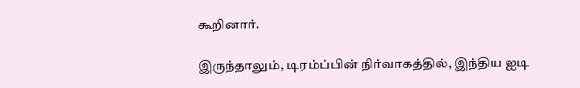கூறினார்.

இருந்தாலும், டிரம்ப்பின் நிர்வாகத்தில், இந்திய ஐடி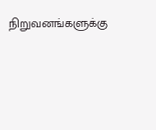நிறுவனங்களுக்கு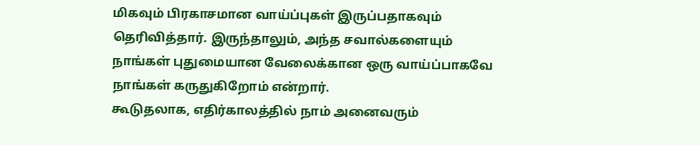மிகவும் பிரகாசமான வாய்ப்புகள் இருப்பதாகவும் தெரிவித்தார். இருந்தாலும், அந்த சவால்களையும் நாங்கள் புதுமையான வேலைக்கான ஒரு வாய்ப்பாகவே நாங்கள் கருதுகிறோம் என்றார்.
கூடுதலாக, எதிர்காலத்தில் நாம் அனைவரும்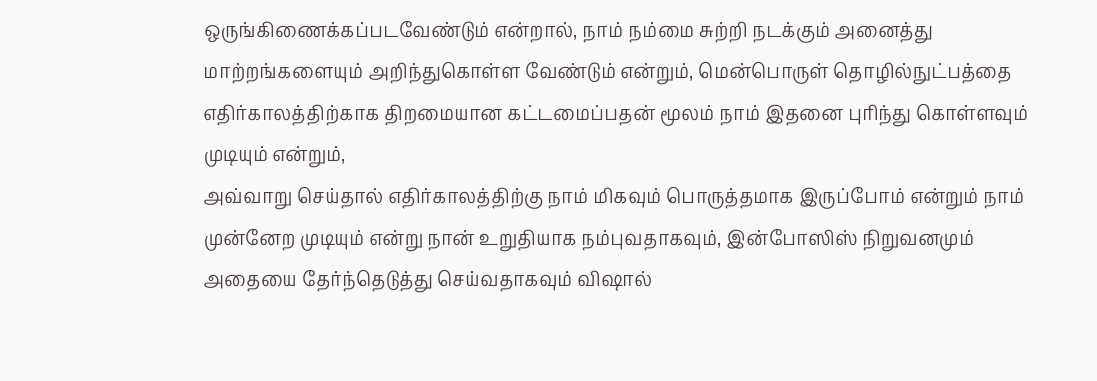ஒருங்கிணைக்கப்படவேண்டும் என்றால், நாம் நம்மை சுற்றி நடக்கும் அனைத்து மாற்றங்களையும் அறிந்துகொள்ள வேண்டும் என்றும், மென்பொருள் தொழில்நுட்பத்தை எதிர்காலத்திற்காக திறமையான கட்டமைப்பதன் மூலம் நாம் இதனை புரிந்து கொள்ளவும் முடியும் என்றும்,
அவ்வாறு செய்தால் எதிர்காலத்திற்கு நாம் மிகவும் பொருத்தமாக இருப்போம் என்றும் நாம் முன்னேற முடியும் என்று நான் உறுதியாக நம்புவதாகவும், இன்போஸிஸ் நிறுவனமும் அதையை தேர்ந்தெடுத்து செய்வதாகவும் விஷால்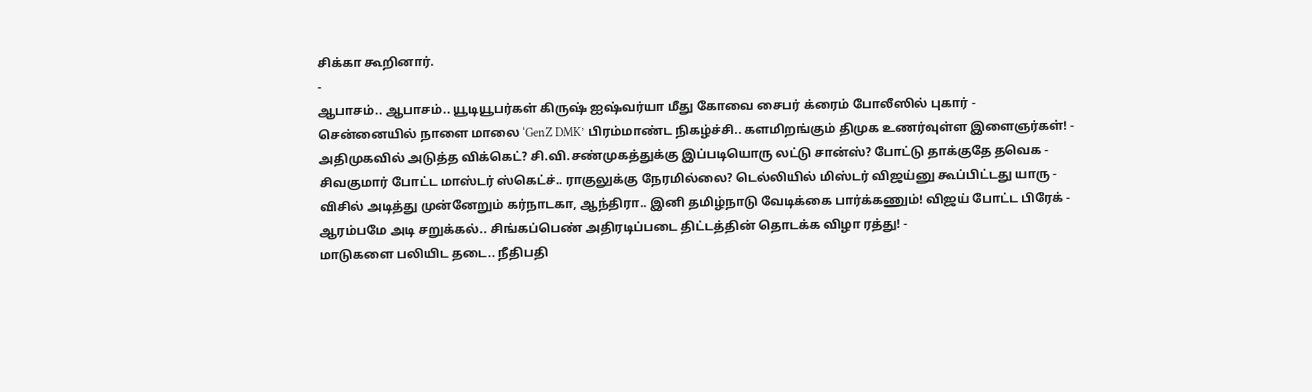சிக்கா கூறினார்.
-
ஆபாசம்.. ஆபாசம்.. யூடியூபர்கள் கிருஷ் ஐஷ்வர்யா மீது கோவை சைபர் க்ரைம் போலீஸில் புகார் -
சென்னையில் நாளை மாலை ‘GenZ DMK’ பிரம்மாண்ட நிகழ்ச்சி.. களமிறங்கும் திமுக உணர்வுள்ள இளைஞர்கள்! -
அதிமுகவில் அடுத்த விக்கெட்? சி.வி.சண்முகத்துக்கு இப்படியொரு லட்டு சான்ஸ்? போட்டு தாக்குதே தவெக -
சிவகுமார் போட்ட மாஸ்டர் ஸ்கெட்ச்.. ராகுலுக்கு நேரமில்லை? டெல்லியில் மிஸ்டர் விஜய்னு கூப்பிட்டது யாரு -
விசில் அடித்து முன்னேறும் கர்நாடகா, ஆந்திரா.. இனி தமிழ்நாடு வேடிக்கை பார்க்கணும்! விஜய் போட்ட பிரேக் -
ஆரம்பமே அடி சறுக்கல்.. சிங்கப்பெண் அதிரடிப்படை திட்டத்தின் தொடக்க விழா ரத்து! -
மாடுகளை பலியிட தடை.. நீதிபதி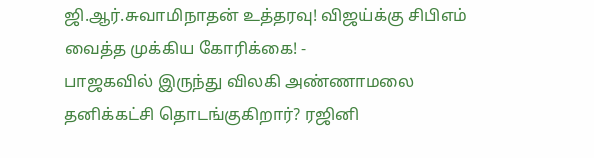ஜி.ஆர்.சுவாமிநாதன் உத்தரவு! விஜய்க்கு சிபிஎம் வைத்த முக்கிய கோரிக்கை! -
பாஜகவில் இருந்து விலகி அண்ணாமலை தனிக்கட்சி தொடங்குகிறார்? ரஜினி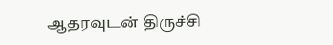ஆதரவுடன் திருச்சி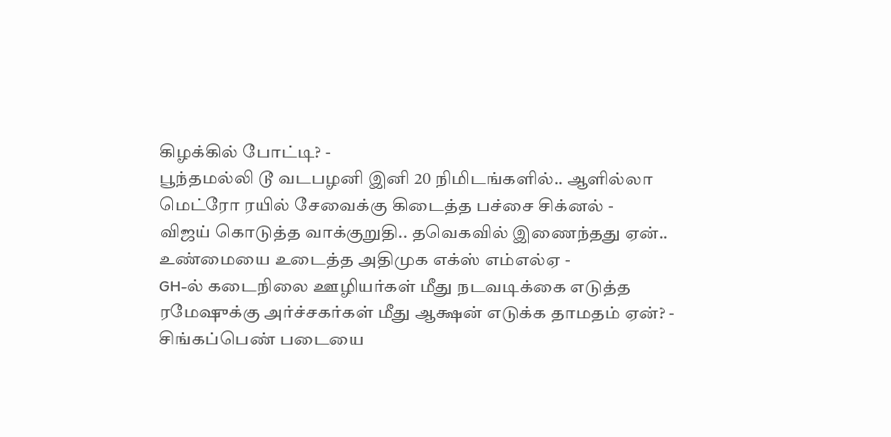கிழக்கில் போட்டி? -
பூந்தமல்லி டூ வடபழனி இனி 20 நிமிடங்களில்.. ஆளில்லா மெட்ரோ ரயில் சேவைக்கு கிடைத்த பச்சை சிக்னல் -
விஜய் கொடுத்த வாக்குறுதி.. தவெகவில் இணைந்தது ஏன்.. உண்மையை உடைத்த அதிமுக எக்ஸ் எம்எல்ஏ -
GH-ல் கடைநிலை ஊழியர்கள் மீது நடவடிக்கை எடுத்த ரமேஷுக்கு அர்ச்சகர்கள் மீது ஆக்ஷன் எடுக்க தாமதம் ஏன்? -
சிங்கப்பெண் படையை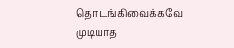தொடங்கிவைக்கவே முடியாத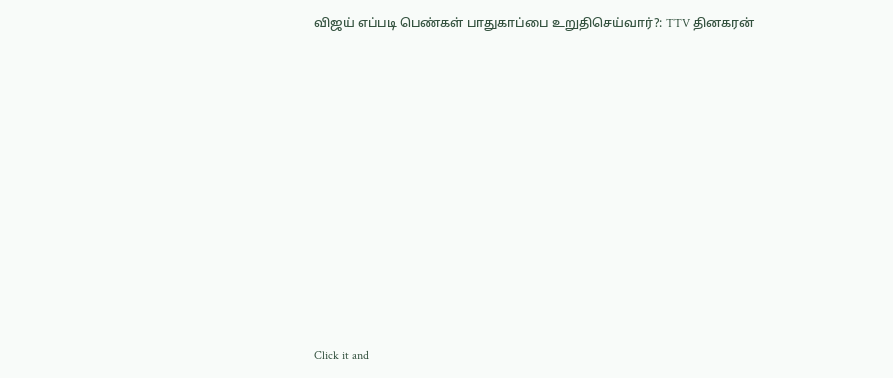விஜய் எப்படி பெண்கள் பாதுகாப்பை உறுதிசெய்வார்?: TTV தினகரன்












Click it and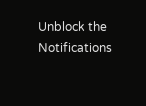Unblock the Notifications